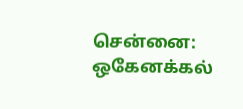சென்னை: ஒகேனக்கல்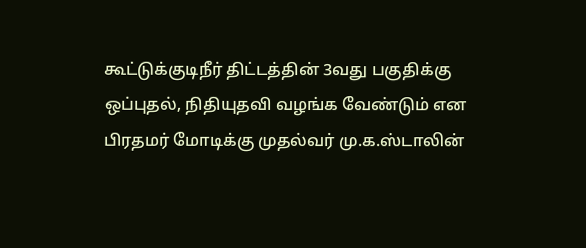கூட்டுக்குடிநீர் திட்டத்தின் 3வது பகுதிக்கு ஒப்புதல், நிதியுதவி வழங்க வேண்டும் என பிரதமர் மோடிக்கு முதல்வர் மு.க.ஸ்டாலின்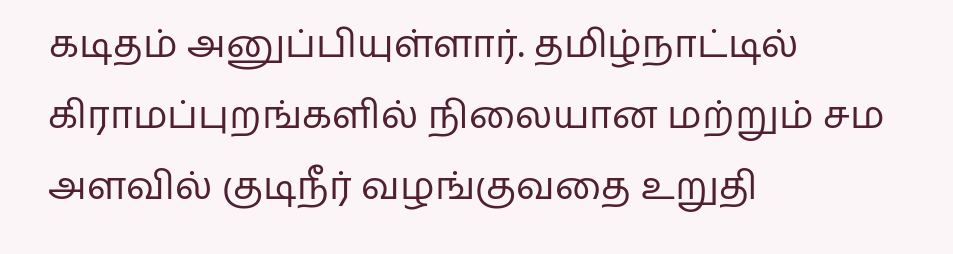கடிதம் அனுப்பியுள்ளார். தமிழ்நாட்டில் கிராமப்புறங்களில் நிலையான மற்றும் சம அளவில் குடிநீர் வழங்குவதை உறுதி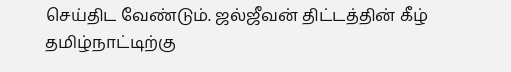செய்திட வேண்டும். ஜல்ஜீவன் திட்டத்தின் கீழ் தமிழ்நாட்டிற்கு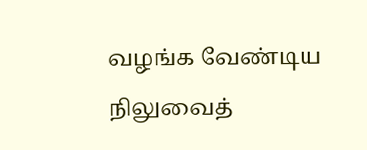வழங்க வேண்டிய நிலுவைத்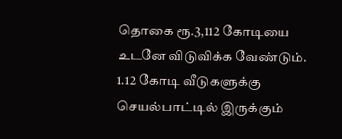தொகை ரூ.3,112 கோடியை உடனே விடுவிக்க வேண்டும். 1.12 கோடி வீடுகளுக்கு செயல்பாட்டில் இருக்கும்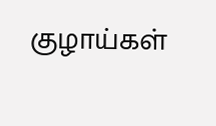குழாய்கள்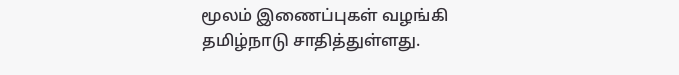மூலம் இணைப்புகள் வழங்கி தமிழ்நாடு சாதித்துள்ளது.